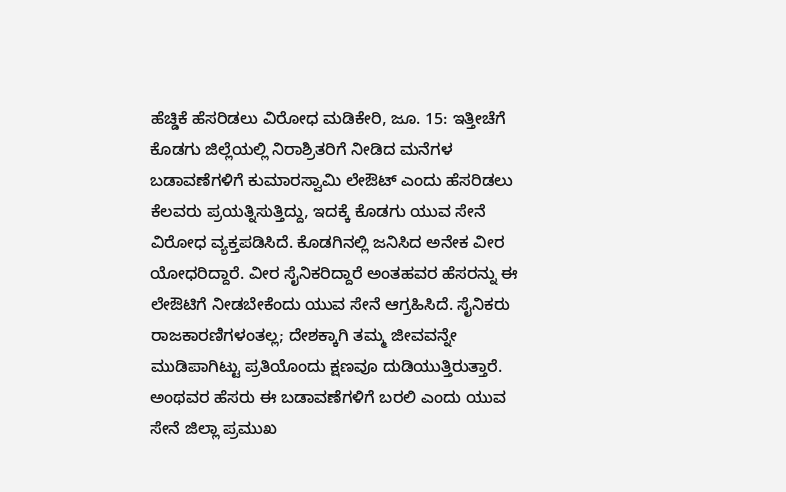ಹೆಚ್ಡಿಕೆ ಹೆಸರಿಡಲು ವಿರೋಧ ಮಡಿಕೇರಿ, ಜೂ. 15: ಇತ್ತೀಚೆಗೆ ಕೊಡಗು ಜಿಲ್ಲೆಯಲ್ಲಿ ನಿರಾಶ್ರಿತರಿಗೆ ನೀಡಿದ ಮನೆಗಳ ಬಡಾವಣೆಗಳಿಗೆ ಕುಮಾರಸ್ವಾಮಿ ಲೇಔಟ್ ಎಂದು ಹೆಸರಿಡಲು ಕೆಲವರು ಪ್ರಯತ್ನಿಸುತ್ತಿದ್ದು, ಇದಕ್ಕೆ ಕೊಡಗು ಯುವ ಸೇನೆ ವಿರೋಧ ವ್ಯಕ್ತಪಡಿಸಿದೆ. ಕೊಡಗಿನಲ್ಲಿ ಜನಿಸಿದ ಅನೇಕ ವೀರ ಯೋಧರಿದ್ದಾರೆ. ವೀರ ಸೈನಿಕರಿದ್ದಾರೆ ಅಂತಹವರ ಹೆಸರನ್ನು ಈ ಲೇಔಟಿಗೆ ನೀಡಬೇಕೆಂದು ಯುವ ಸೇನೆ ಆಗ್ರಹಿಸಿದೆ. ಸೈನಿಕರು ರಾಜಕಾರಣಿಗಳಂತಲ್ಲ; ದೇಶಕ್ಕಾಗಿ ತಮ್ಮ ಜೀವವನ್ನೇ ಮುಡಿಪಾಗಿಟ್ಟು ಪ್ರತಿಯೊಂದು ಕ್ಷಣವೂ ದುಡಿಯುತ್ತಿರುತ್ತಾರೆ. ಅಂಥವರ ಹೆಸರು ಈ ಬಡಾವಣೆಗಳಿಗೆ ಬರಲಿ ಎಂದು ಯುವ ಸೇನೆ ಜಿಲ್ಲಾ ಪ್ರಮುಖ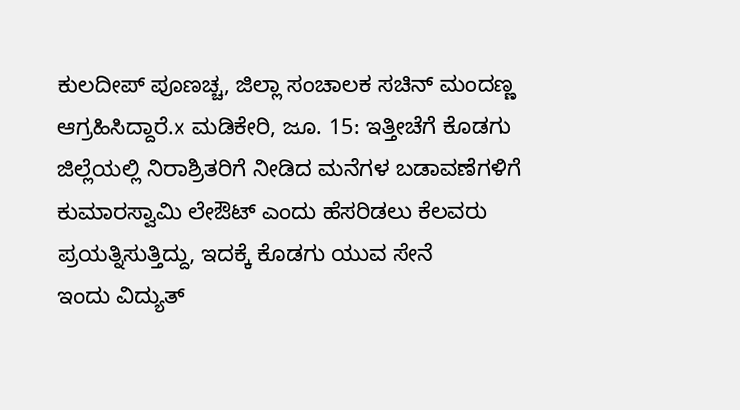ಕುಲದೀಪ್ ಪೂಣಚ್ಚ, ಜಿಲ್ಲಾ ಸಂಚಾಲಕ ಸಚಿನ್ ಮಂದಣ್ಣ ಆಗ್ರಹಿಸಿದ್ದಾರೆ.x ಮಡಿಕೇರಿ, ಜೂ. 15: ಇತ್ತೀಚೆಗೆ ಕೊಡಗು ಜಿಲ್ಲೆಯಲ್ಲಿ ನಿರಾಶ್ರಿತರಿಗೆ ನೀಡಿದ ಮನೆಗಳ ಬಡಾವಣೆಗಳಿಗೆ ಕುಮಾರಸ್ವಾಮಿ ಲೇಔಟ್ ಎಂದು ಹೆಸರಿಡಲು ಕೆಲವರು ಪ್ರಯತ್ನಿಸುತ್ತಿದ್ದು, ಇದಕ್ಕೆ ಕೊಡಗು ಯುವ ಸೇನೆ
ಇಂದು ವಿದ್ಯುತ್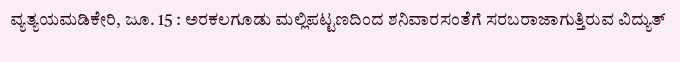ವ್ಯತ್ಯಯಮಡಿಕೇರಿ, ಜೂ. 15 : ಅರಕಲಗೂಡು ಮಲ್ಲಿಪಟ್ಟಣದಿಂದ ಶನಿವಾರಸಂತೆಗೆ ಸರಬರಾಜಾಗುತ್ತಿರುವ ವಿದ್ಯುತ್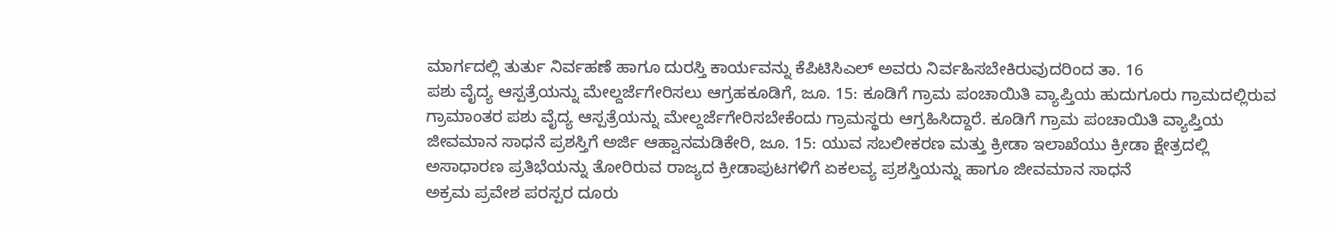ಮಾರ್ಗದಲ್ಲಿ ತುರ್ತು ನಿರ್ವಹಣೆ ಹಾಗೂ ದುರಸ್ತಿ ಕಾರ್ಯವನ್ನು ಕೆಪಿಟಿಸಿಎಲ್ ಅವರು ನಿರ್ವಹಿಸಬೇಕಿರುವುದರಿಂದ ತಾ. 16
ಪಶು ವೈದ್ಯ ಆಸ್ಪತ್ರೆಯನ್ನು ಮೇಲ್ದರ್ಜೆಗೇರಿಸಲು ಆಗ್ರಹಕೂಡಿಗೆ, ಜೂ. 15: ಕೂಡಿಗೆ ಗ್ರಾಮ ಪಂಚಾಯಿತಿ ವ್ಯಾಪ್ತಿಯ ಹುದುಗೂರು ಗ್ರಾಮದಲ್ಲಿರುವ ಗ್ರಾಮಾಂತರ ಪಶು ವೈದ್ಯ ಆಸ್ಪತ್ರೆಯನ್ನು ಮೇಲ್ದರ್ಜೆಗೇರಿಸಬೇಕೆಂದು ಗ್ರಾಮಸ್ಥರು ಆಗ್ರಹಿಸಿದ್ದಾರೆ. ಕೂಡಿಗೆ ಗ್ರಾಮ ಪಂಚಾಯಿತಿ ವ್ಯಾಪ್ತಿಯ
ಜೀವಮಾನ ಸಾಧನೆ ಪ್ರಶಸ್ತಿಗೆ ಅರ್ಜಿ ಆಹ್ವಾನಮಡಿಕೇರಿ, ಜೂ. 15: ಯುವ ಸಬಲೀಕರಣ ಮತ್ತು ಕ್ರೀಡಾ ಇಲಾಖೆಯು ಕ್ರೀಡಾ ಕ್ಷೇತ್ರದಲ್ಲಿ ಅಸಾಧಾರಣ ಪ್ರತಿಭೆಯನ್ನು ತೋರಿರುವ ರಾಜ್ಯದ ಕ್ರೀಡಾಪುಟಗಳಿಗೆ ಏಕಲವ್ಯ ಪ್ರಶಸ್ತಿಯನ್ನು ಹಾಗೂ ಜೀವಮಾನ ಸಾಧನೆ
ಅಕ್ರಮ ಪ್ರವೇಶ ಪರಸ್ಪರ ದೂರು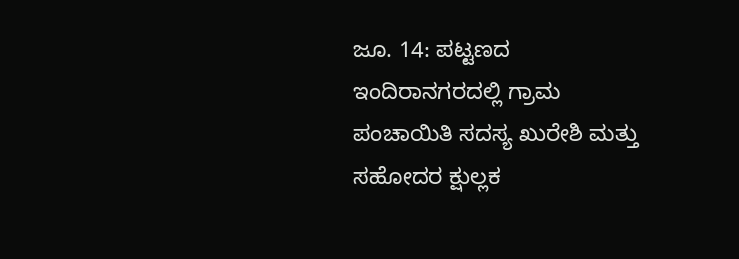ಜೂ. 14: ಪಟ್ಟಣದ ಇಂದಿರಾನಗರದಲ್ಲಿ ಗ್ರಾಮ ಪಂಚಾಯಿತಿ ಸದಸ್ಯ ಖುರೇಶಿ ಮತ್ತು ಸಹೋದರ ಕ್ಷುಲ್ಲಕ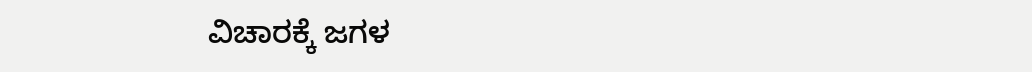ವಿಚಾರಕ್ಕೆ ಜಗಳ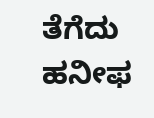ತೆಗೆದು ಹನೀಫ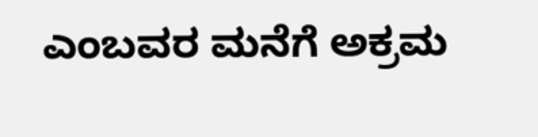ಎಂಬವರ ಮನೆಗೆ ಅಕ್ರಮ